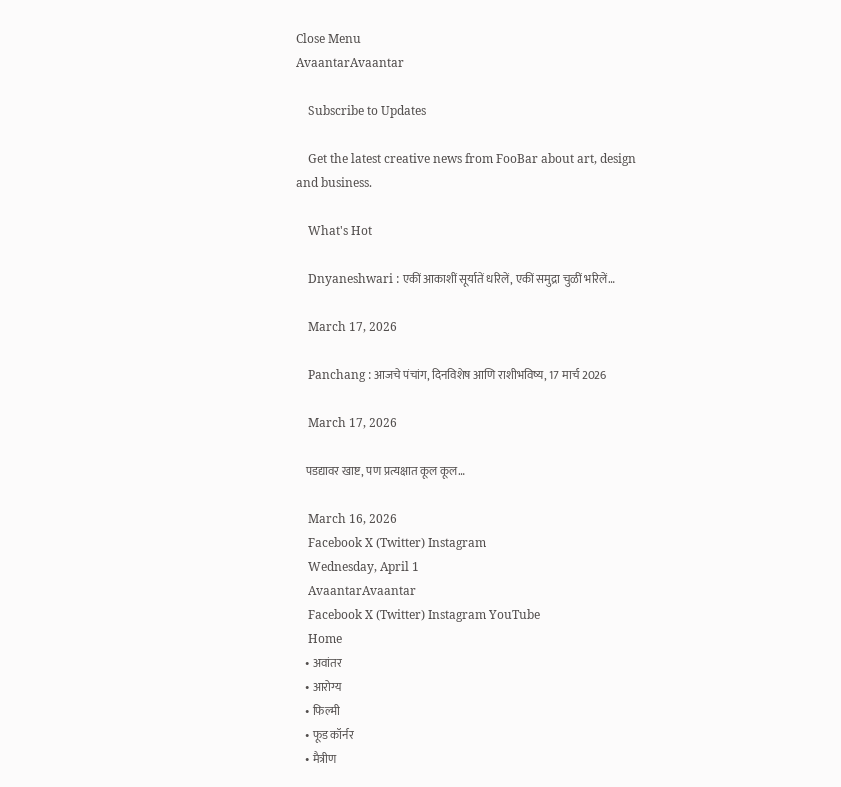Close Menu
AvaantarAvaantar

    Subscribe to Updates

    Get the latest creative news from FooBar about art, design and business.

    What's Hot

    Dnyaneshwari : एकीं आकाशीं सूर्यातें धरिलें, एकीं समुद्रा चुळीं भरिलें…

    March 17, 2026

    Panchang : आजचे पंचांग, दिनविशेष आणि राशीभविष्य, 17 मार्च 2026

    March 17, 2026

    पडद्यावर खाष्ट, पण प्रत्यक्षात कूल कूल…

    March 16, 2026
    Facebook X (Twitter) Instagram
    Wednesday, April 1
    AvaantarAvaantar
    Facebook X (Twitter) Instagram YouTube
    Home
    • अवांतर
    • आरोग्य
    • फिल्मी
    • फूड कॉर्नर
    • मैत्रीण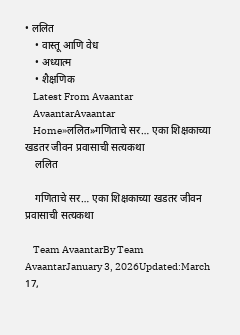• ललित
    • वास्तू आणि वेध
    • अध्यात्म
    • शैक्षणिक
    Latest From Avaantar
    AvaantarAvaantar
    Home»ललित»गणिताचे सर… एका शिक्षकाच्या खडतर जीवन प्रवासाची सत्यकथा
    ललित

    गणिताचे सर… एका शिक्षकाच्या खडतर जीवन प्रवासाची सत्यकथा

    Team AvaantarBy Team AvaantarJanuary 3, 2026Updated:March 17,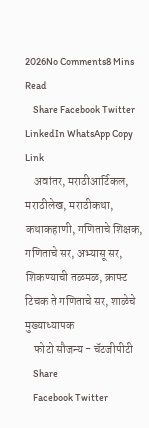2026No Comments8 Mins Read
    Share Facebook Twitter LinkedIn WhatsApp Copy Link
    अवांतर, मराठीआर्टिकल, मराठीलेख, मराठीकथा, कथाकहाणी, गणिताचे शिक्षक, गणिताचे सर, अभ्यासू सर, शिकण्याची तळमळ, क्राफ्ट टिचक ते गणिताचे सर, शाळेचे मुख्याध्यापक
    फोटो सौजन्य - चॅटजीपीटी
    Share
    Facebook Twitter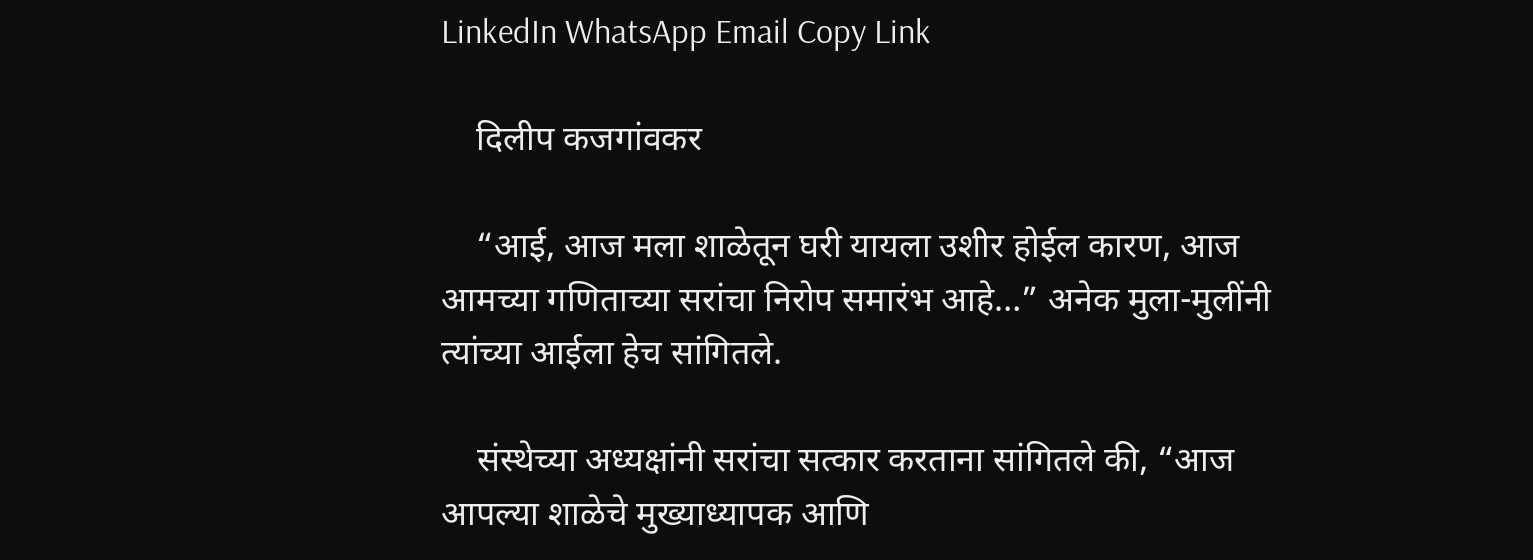LinkedIn WhatsApp Email Copy Link

    दिलीप कजगांवकर

    “आई, आज मला शाळेतून घरी यायला उशीर होईल कारण, आज आमच्या गणिताच्या सरांचा निरोप समारंभ आहे…” अनेक मुला-मुलींनी त्यांच्या आईला हेच सांगितले.

    संस्थेच्या अध्यक्षांनी सरांचा सत्कार करताना सांगितले की, “आज आपल्या शाळेचे मुख्याध्यापक आणि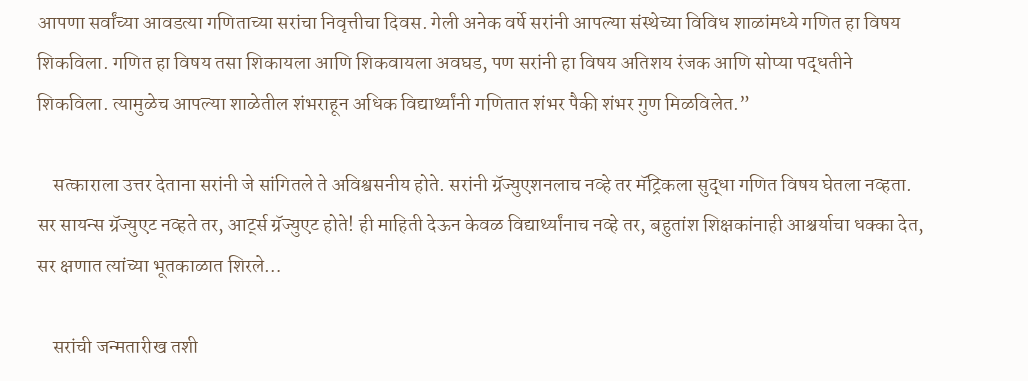आपणा सर्वांच्या आवडत्या गणिताच्या सरांचा निवृत्तीचा दिवस. गेली अनेक वर्षे सरांनी आपल्या संस्थेच्या विविध शाळांमध्ये गणित हा विषय शिकविला. गणित हा विषय तसा शिकायला आणि शिकवायला अवघड, पण सरांनी हा विषय अतिशय रंजक आणि सोप्या पद्धतीने शिकविला. त्यामुळेच आपल्या शाळेतील शंभराहून अधिक विद्यार्थ्यांनी गणितात शंभर पैकी शंभर गुण मिळविलेत.”

    सत्काराला उत्तर देताना सरांनी जे सांगितले ते अविश्वसनीय होते. सरांनी ग्रॅज्युएशनलाच नव्हे तर मॅट्रिकला सुद्धा गणित विषय घेतला नव्हता. सर सायन्स ग्रॅज्युएट नव्हते तर, आर्ट्स ग्रॅज्युएट होते! ही माहिती देऊन केवळ विद्यार्थ्यांनाच नव्हे तर, बहुतांश शिक्षकांनाही आश्चर्याचा धक्का देत, सर क्षणात त्यांच्या भूतकाळात शिरले…

    सरांची जन्मतारीख तशी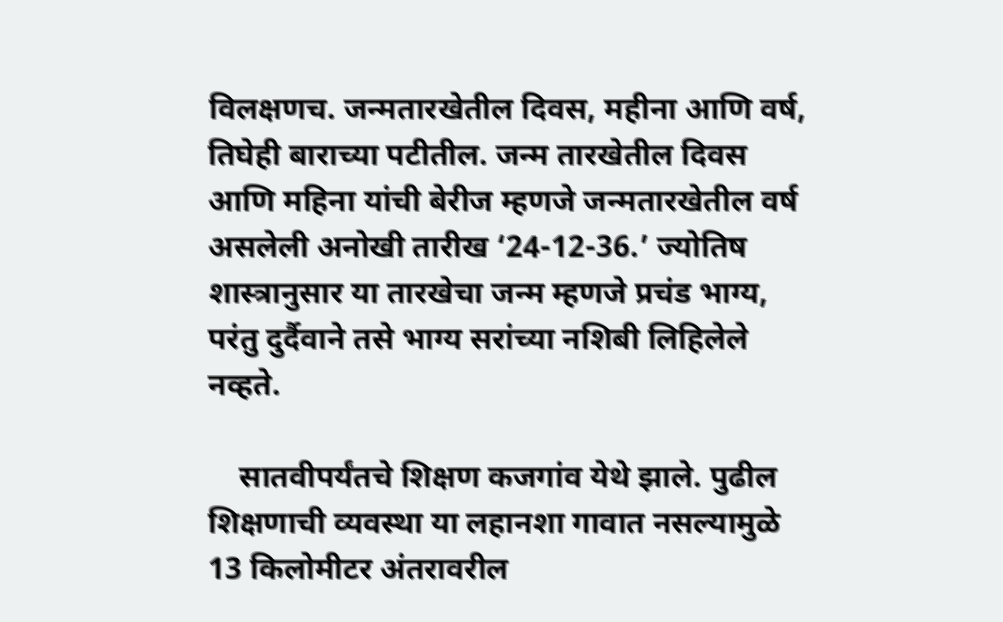विलक्षणच. जन्मतारखेतील दिवस, महीना आणि वर्ष, तिघेही बाराच्या पटीतील. जन्म तारखेतील दिवस आणि महिना यांची बेरीज म्हणजे जन्मतारखेतील वर्ष असलेली अनोखी तारीख ‘24-12-36.’ ज्योतिष शास्त्रानुसार या तारखेचा जन्म म्हणजे प्रचंड भाग्य, परंतु दुर्दैवाने तसे भाग्य सरांच्या नशिबी लिहिलेले नव्हते.

    सातवीपर्यंतचे शिक्षण कजगांव येथे झाले. पुढील शिक्षणाची व्यवस्था या लहानशा गावात नसल्यामुळे 13 किलोमीटर अंतरावरील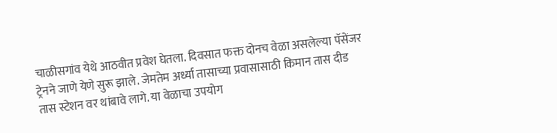चाळीसगांव येथे आठवीत प्रवेश घेतला. दिवसात फक्त दोनच वेळा असलेल्या पॅसेंजर ट्रेनने जाणे येणे सुरू झाले. जेमतेम अर्ध्या तासाच्या प्रवासासाठी किमान तास दीड तास स्टेशन वर थांबावे लागे. या वेळाचा उपयोग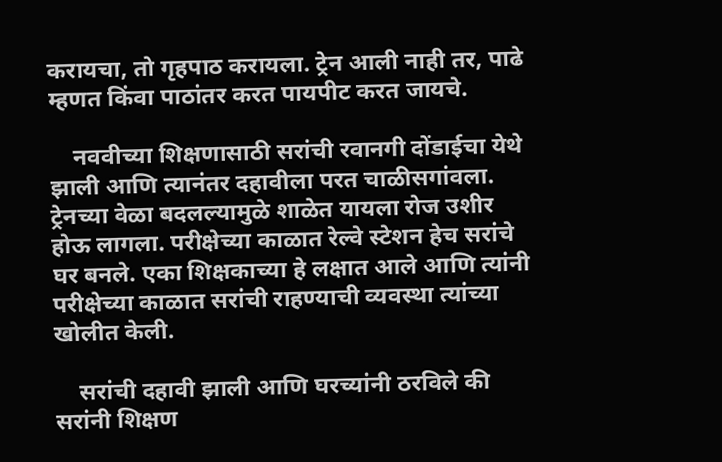करायचा, तो गृहपाठ करायला. ट्रेन आली नाही तर, पाढे म्हणत किंवा पाठांतर करत पायपीट करत जायचे.

    नववीच्या शिक्षणासाठी सरांची रवानगी दोंडाईचा येथे झाली आणि त्यानंतर दहावीला परत चाळीसगांवला. ट्रेनच्या वेळा बदलल्यामुळे शाळेत यायला रोज उशीर होऊ लागला. परीक्षेच्या काळात रेल्वे स्टेशन हेच सरांचे घर बनले. एका शिक्षकाच्या हे लक्षात आले आणि त्यांनी परीक्षेच्या काळात सरांची राहण्याची व्यवस्था त्यांच्या खोलीत केली.

    सरांची दहावी झाली आणि घरच्यांनी ठरविले की सरांनी शिक्षण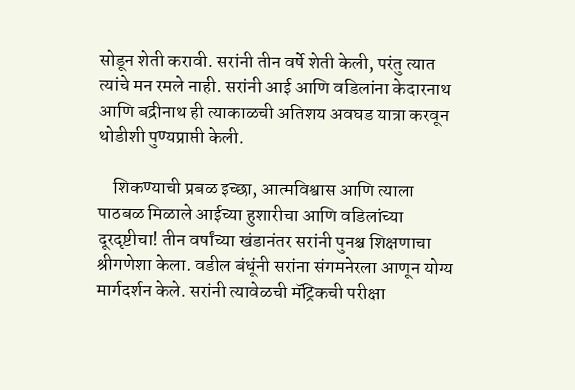सोडून शेती करावी. सरांनी तीन वर्षे शेती केली, परंतु त्यात त्यांचे मन रमले नाही. सरांनी आई आणि वडिलांना केदारनाथ आणि बद्रीनाथ ही त्याकाळची अतिशय अवघड यात्रा करवून थोडीशी पुण्यप्राप्ती केली.

    शिकण्याची प्रबळ इच्छा, आत्मविश्वास आणि त्याला पाठबळ मिळाले आईच्या हुशारीचा आणि वडिलांच्या दूरदृष्टीचा! तीन वर्षांच्या खंडानंतर सरांनी पुनश्च शिक्षणाचा श्रीगणेशा केला. वडील बंधूंनी सरांना संगमनेरला आणून योग्य मार्गदर्शन केले. सरांनी त्यावेळची मॅट्रिकची परीक्षा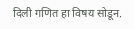दिली गणित हा विषय सोडून.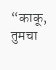“काकू, तुमचा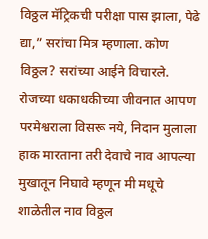विठ्ठल मॅट्रिकची परीक्षा पास झाला, पेढे द्या,” सरांचा मित्र म्हणाला. कोण विठ्ठल? सरांच्या आईने विचारले. रोजच्या धकाधकीच्या जीवनात आपण परमेश्वराला विसरू नये, निदान मुलाला हाक मारताना तरी देवाचे नाव आपल्या मुखातून निघावे म्हणून मी मधूचे शाळेतील नाव विठ्ठल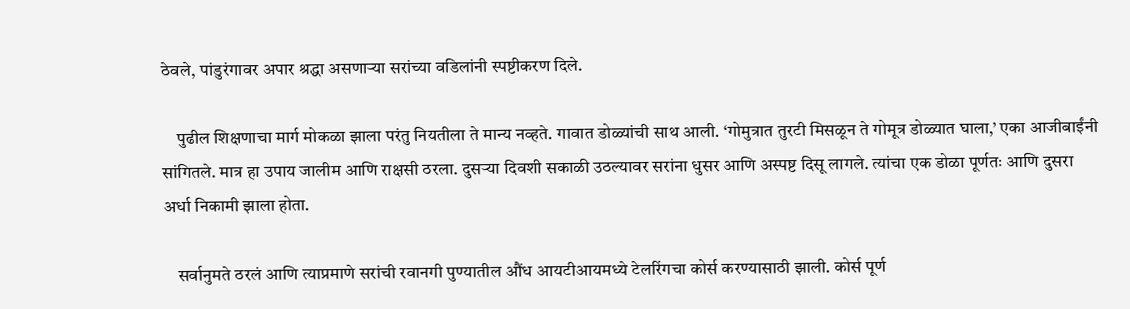ठेवले, पांडुरंगावर अपार श्रद्धा असणाऱ्या सरांच्या वडिलांनी स्पष्टीकरण दिले.

    पुढील शिक्षणाचा मार्ग मोकळा झाला परंतु नियतीला ते मान्य नव्हते. गावात डोळ्यांची साथ आली. ‘गोमुत्रात तुरटी मिसळून ते गोमूत्र डोळ्यात घाला,’ एका आजीबाईंनी सांगितले. मात्र हा उपाय जालीम आणि राक्षसी ठरला. दुसऱ्या दिवशी सकाळी उठल्यावर सरांना धुसर आणि अस्पष्ट दिसू लागले. त्यांचा एक डोळा पूर्णतः आणि दुसरा अर्धा निकामी झाला होता.

    सर्वानुमते ठरलं आणि त्याप्रमाणे सरांची रवानगी पुण्यातील औंध आयटीआयमध्ये टेलरिंगचा कोर्स करण्यासाठी झाली. कोर्स पूर्ण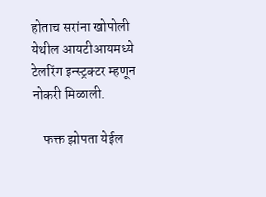होताच सरांना खोपोली येथील आयटीआयमध्ये टेलरिंग इन्स्ट्रक्टर म्हणून नोकरी मिळाली.

    फक्त झोपता येईल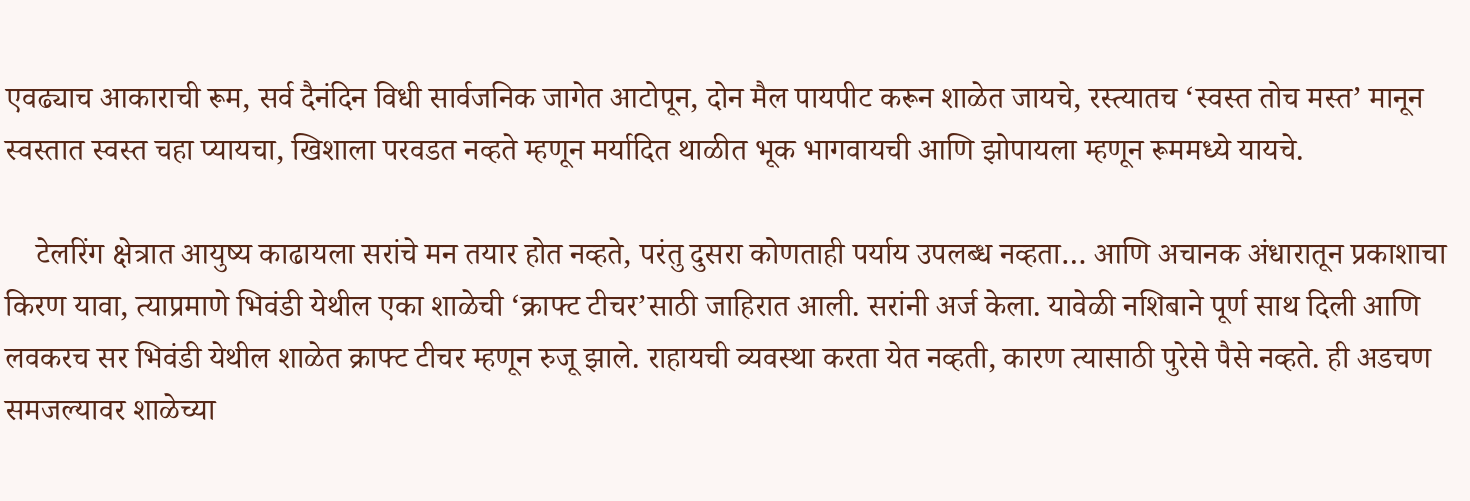एवढ्याच आकाराची रूम, सर्व दैनंदिन विधी सार्वजनिक जागेत आटोपून, दोन मैल पायपीट करून शाळेत जायचे, रस्त्यातच ‘स्वस्त तोच मस्त’ मानून स्वस्तात स्वस्त चहा प्यायचा, खिशाला परवडत नव्हते म्हणून मर्यादित थाळीत भूक भागवायची आणि झोपायला म्हणून रूममध्ये यायचे.

    टेलरिंग क्षेत्रात आयुष्य काढायला सरांचे मन तयार होत नव्हते, परंतु दुसरा कोणताही पर्याय उपलब्ध नव्हता… आणि अचानक अंधारातून प्रकाशाचा किरण यावा, त्याप्रमाणे भिवंडी येथील एका शाळेची ‘क्राफ्ट टीचर’साठी जाहिरात आली. सरांनी अर्ज केला. यावेळी नशिबाने पूर्ण साथ दिली आणि लवकरच सर भिवंडी येथील शाळेत क्राफ्ट टीचर म्हणून रुजू झाले. राहायची व्यवस्था करता येत नव्हती, कारण त्यासाठी पुरेसे पैसे नव्हते. ही अडचण समजल्यावर शाळेच्या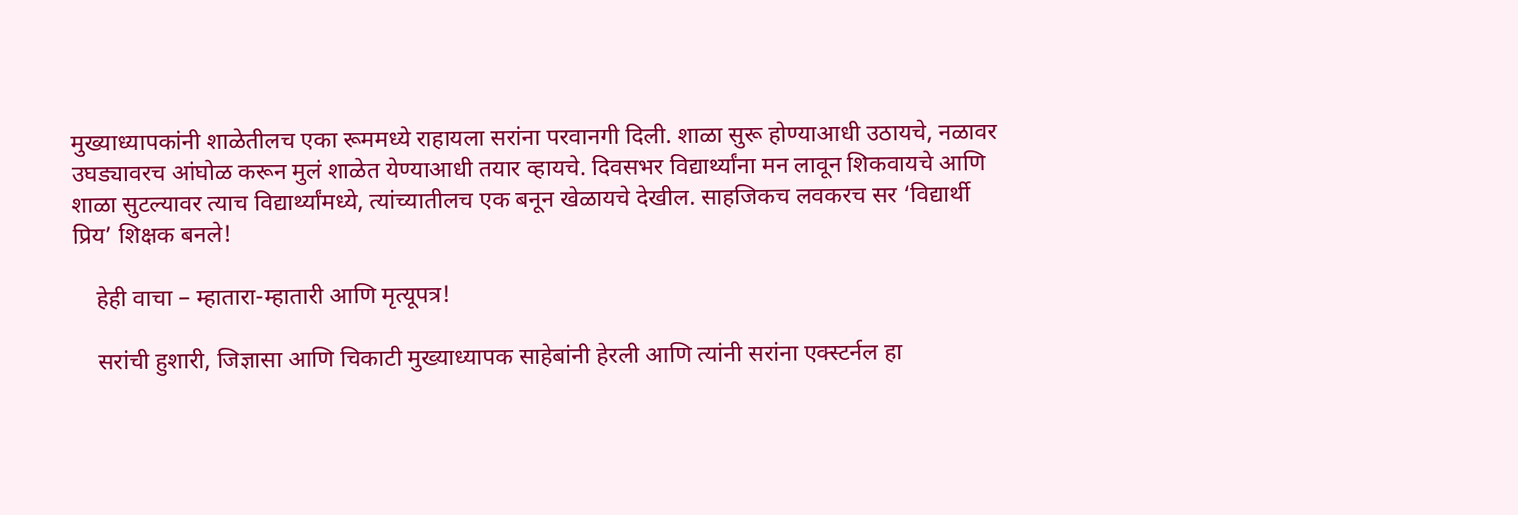मुख्याध्यापकांनी शाळेतीलच एका रूममध्ये राहायला सरांना परवानगी दिली. शाळा सुरू होण्याआधी उठायचे, नळावर उघड्यावरच आंघोळ करून मुलं शाळेत येण्याआधी तयार व्हायचे. दिवसभर विद्यार्थ्यांना मन लावून शिकवायचे आणि शाळा सुटल्यावर त्याच विद्यार्थ्यांमध्ये, त्यांच्यातीलच एक बनून खेळायचे देखील. साहजिकच लवकरच सर ‘विद्यार्थी प्रिय’ शिक्षक बनले!

    हेही वाचा – म्हातारा-म्हातारी आणि मृत्यूपत्र!

    सरांची हुशारी, जिज्ञासा आणि चिकाटी मुख्याध्यापक साहेबांनी हेरली आणि त्यांनी सरांना एक्स्टर्नल हा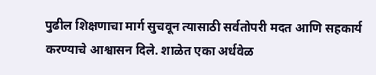पुढील शिक्षणाचा मार्ग सुचवून त्यासाठी सर्वतोपरी मदत आणि सहकार्य करण्याचे आश्वासन दिले. शाळेत एका अर्धवेळ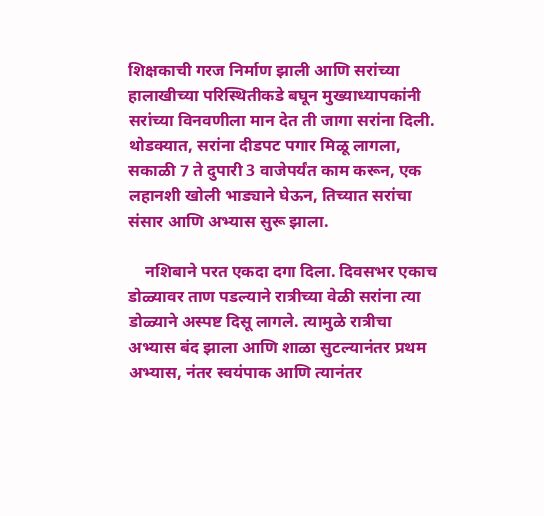शिक्षकाची गरज निर्माण झाली आणि सरांच्या हालाखीच्या परिस्थितीकडे बघून मुख्याध्यापकांनी सरांच्या विनवणीला मान देत ती जागा सरांना दिली. थोडक्यात, सरांना दीडपट पगार मिळू लागला, सकाळी 7 ते दुपारी 3 वाजेपर्यंत काम करून, एक लहानशी खोली भाड्याने घेऊन, तिच्यात सरांचा संसार आणि अभ्यास सुरू झाला.

    नशिबाने परत एकदा दगा दिला. दिवसभर एकाच डोळ्यावर ताण पडल्याने रात्रीच्या वेळी सरांना त्या डोळ्याने अस्पष्ट दिसू लागले. त्यामुळे रात्रीचा अभ्यास बंद झाला आणि शाळा सुटल्यानंतर प्रथम अभ्यास, नंतर स्वयंपाक आणि त्यानंतर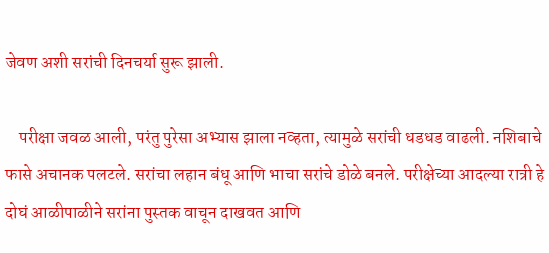जेवण अशी सरांची दिनचर्या सुरू झाली.

    परीक्षा जवळ आली, परंतु पुरेसा अभ्यास झाला नव्हता, त्यामुळे सरांची धडधड वाढली. नशिबाचे फासे अचानक पलटले. सरांचा लहान बंधू आणि भाचा सरांचे डोळे बनले. परीक्षेच्या आदल्या रात्री हे दोघं आळीपाळीने सरांना पुस्तक वाचून दाखवत आणि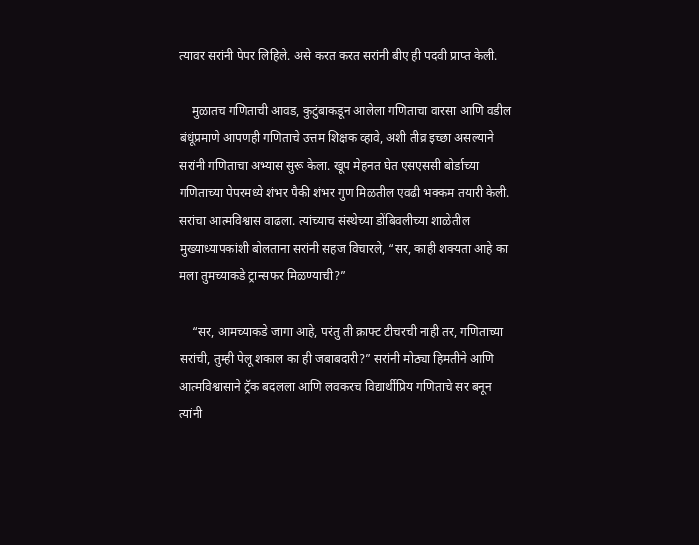त्यावर सरांनी पेपर लिहिले. असे करत करत सरांनी बीए ही पदवी प्राप्त केली.

    मुळातच गणिताची आवड, कुटुंबाकडून आलेला गणिताचा वारसा आणि वडील बंधूंप्रमाणे आपणही गणिताचे उत्तम शिक्षक व्हावे, अशी तीव्र इच्छा असल्याने सरांनी गणिताचा अभ्यास सुरू केला. खूप मेहनत घेत एसएससी बोर्डाच्या गणिताच्या पेपरमध्ये शंभर पैकी शंभर गुण मिळतील एवढी भक्कम तयारी केली. सरांचा आत्मविश्वास वाढला. त्यांच्याच संस्थेच्या डोंबिवलीच्या शाळेतील मुख्याध्यापकांशी बोलताना सरांनी सहज विचारले, “सर, काही शक्यता आहे का मला तुमच्याकडे ट्रान्सफर मिळण्याची?”

    “सर, आमच्याकडे जागा आहे, परंतु ती क्राफ्ट टीचरची नाही तर, गणिताच्या सरांची, तुम्ही पेलू शकाल का ही जबाबदारी?” सरांनी मोठ्या हिमतीने आणि आत्मविश्वासाने ट्रॅक बदलला आणि लवकरच विद्यार्थीप्रिय गणिताचे सर बनून त्यांनी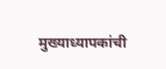मुख्याध्यापकांची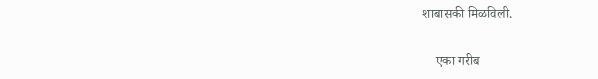शाबासकी मिळविली.

    एका गरीब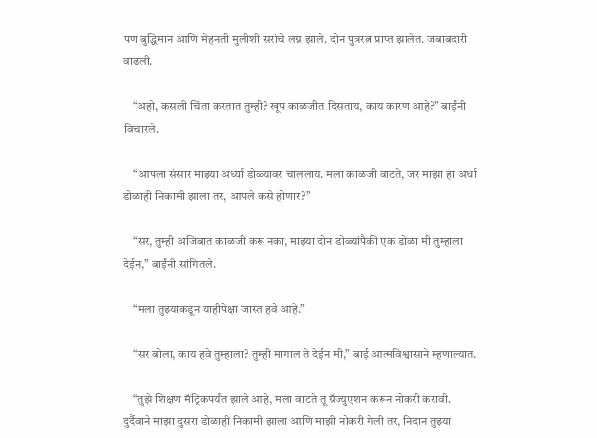पण बुद्धिमान आणि मेहनती मुलीशी सरांचे लग्न झाले. दोन पुत्ररत्न प्राप्त झालेत. जबाबदारी वाढली.

    “अहो, कसली चिंता करतात तुम्ही? खूप काळजीत दिसताय, काय कारण आहे?” बाईंनी विचारले.

    “आपला संसार माझ्या अर्ध्या डोळ्यावर चाललाय. मला काळजी वाटते, जर माझा हा अर्धा डोळाही निकामी झाला तर, आपले कसे होणार?”

    “सर, तुम्ही अजिबात काळजी करू नका, माझ्या दोन डोळ्यांपैकी एक डोळा मी तुम्हाला देईन,” बाईंनी सांगितले.

    “मला तुझ्याकडून याहीपेक्षा जास्त हवे आहे.”

    “सर बोला, काय हवे तुम्हाला? तुम्ही मागाल ते देईन मी,” बाई आत्मविश्वासाने म्हणाल्यात.

    “तुझे शिक्षण मॅट्रिकपर्यंत झाले आहे, मला वाटते तू ग्रॅज्युएशन करून नोकरी करावी. दुर्दैवाने माझा दुसरा डोळाही निकामी झाला आणि माझी नोकरी गेली तर, निदान तुझ्या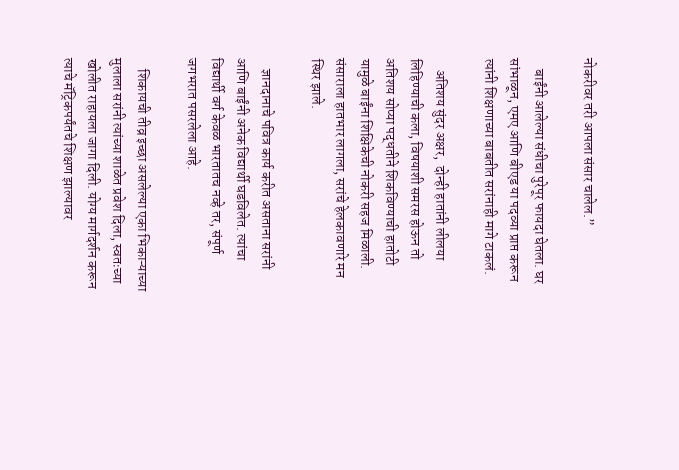नोकरीवर तरी आपला संसार चालेल.”

    बाईंनी आलेल्या संधीचा पुरेपूर फायदा घेतला. घर सांभाळून, एमए आणि बीएड या पदव्या प्राप्त करून त्यांनी शिक्षणाच्या बाबतीत सरांनाही मागे टाकलं.

    अतिशय सुंदर अक्षर,  दोन्ही हातांनी लीलया लिहिण्याची कला, विषयाशी समरस होऊन तो अतिशय सोप्या पद्धतीने शिकविण्याची हातोटी यामुळे बाईंना शिक्षिकेची नोकरी सहज मिळाली. संसाराला हातभार लागला, सरांचे हेलकावणारे मन स्थिर झाले.

    ज्ञानदानाचे पवित्र कार्य करीत असताना सरांनी आणि बाईंनी अनेक विद्यार्थी घडविलेत. त्यांचा विद्यार्थी वर्ग केवळ भारतातच नव्हे तर, संपूर्ण जगभरात पसरलेला आहे.

    शिकायची तीव्र इच्छा असलेल्या एका भिकाऱ्याच्या मुलाला सरांनी त्यांच्या शाळेत प्रवेश दिला, स्वतःच्या खोलीत राहायला जागा दिली. योग्य मार्गदर्शन करून त्याचे मॅट्रिकपर्यंतचे शिक्षण झाल्यावर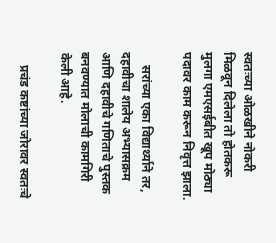स्वतःच्या ओळखीने नोकरी मिळवून दिलेला तो होतकरू मुलगा एमएसईबीत खूप मोठ्या पदावर काम करून निवृत्त झाला.

    सरांच्या एका विद्यार्थ्याने तर, दहावीचा शालेय अभ्यासक्रम आणि दहावीचे गणिताचे पुस्तक बनवण्यात मोलाची कामगिरी केली आहे.

    प्रचंड कष्टांच्या जोरावर स्वतःचे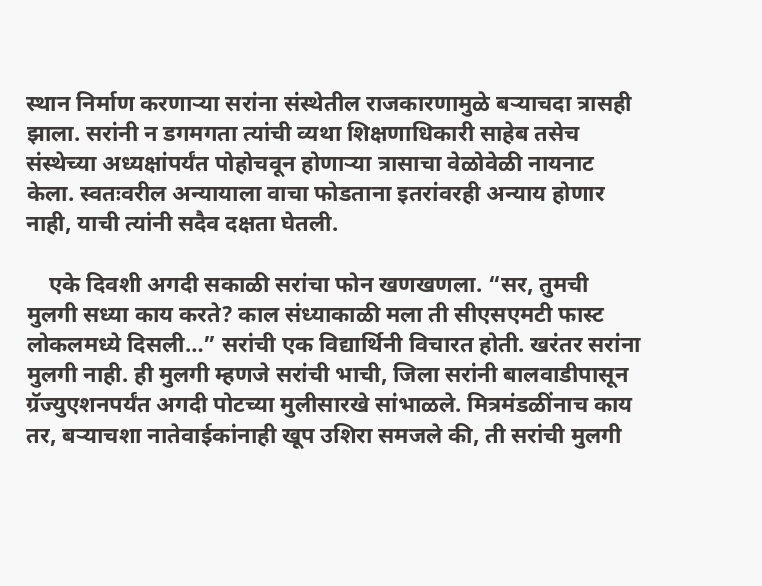स्थान निर्माण करणाऱ्या सरांना संस्थेतील राजकारणामुळे बऱ्याचदा त्रासही झाला. सरांनी न डगमगता त्यांची व्यथा शिक्षणाधिकारी साहेब तसेच संस्थेच्या अध्यक्षांपर्यंत पोहोचवून होणाऱ्या त्रासाचा वेळोवेळी नायनाट केला. स्वतःवरील अन्यायाला वाचा फोडताना इतरांवरही अन्याय होणार नाही, याची त्यांनी सदैव दक्षता घेतली.

    एके दिवशी अगदी सकाळी सरांचा फोन खणखणला. “सर, तुमची मुलगी सध्या काय करते? काल संध्याकाळी मला ती सीएसएमटी फास्ट लोकलमध्ये दिसली…” सरांची एक विद्यार्थिनी विचारत होती. खरंतर सरांना मुलगी नाही. ही मुलगी म्हणजे सरांची भाची, जिला सरांनी बालवाडीपासून ग्रॅज्युएशनपर्यंत अगदी पोटच्या मुलीसारखे सांभाळले. मित्रमंडळींनाच काय तर, बऱ्याचशा नातेवाईकांनाही खूप उशिरा समजले की, ती सरांची मुलगी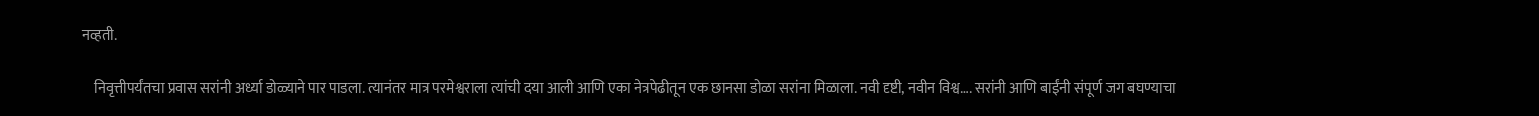नव्हती.

    निवृत्तीपर्यंतचा प्रवास सरांनी अर्ध्या डोळ्याने पार पाडला. त्यानंतर मात्र परमेश्वराला त्यांची दया आली आणि एका नेत्रपेढीतून एक छानसा डोळा सरांना मिळाला. नवी दृष्टी, नवीन विश्व…. सरांनी आणि बाईंनी संपूर्ण जग बघण्याचा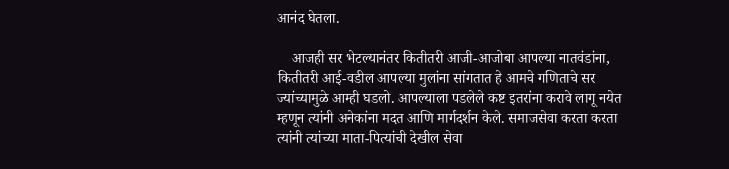आनंद घेतला.

    आजही सर भेटल्यानंतर कितीतरी आजी-आजोबा आपल्या नातवंडांना, कितीतरी आई-वडील आपल्या मुलांना सांगतात हे आमचे गणिताचे सर ज्यांच्यामुळे आम्ही घडलो. आपल्याला पडलेले कष्ट इतरांना करावे लागू नयेत म्हणून त्यांनी अनेकांना मदत आणि मार्गदर्शन केले. समाजसेवा करता करता त्यांनी त्यांच्या माता-पित्यांची देखील सेवा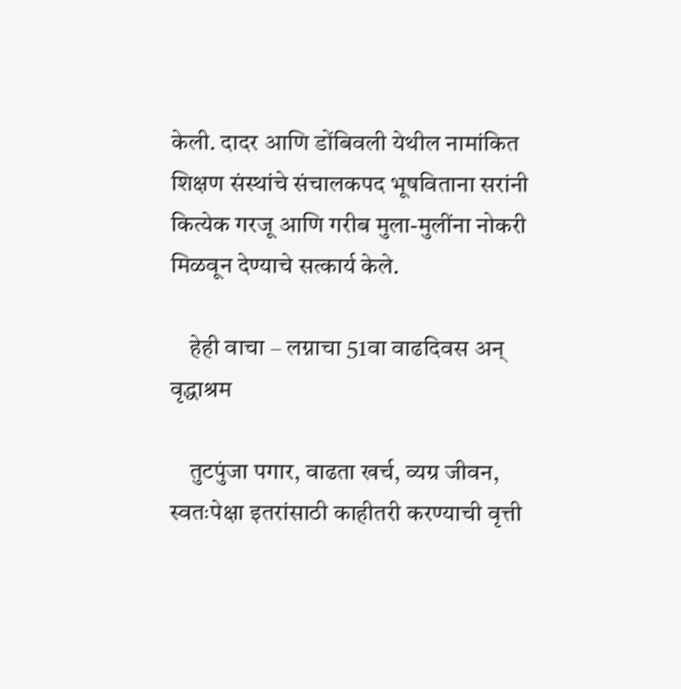केली. दादर आणि डोंबिवली येथील नामांकित शिक्षण संस्थांचे संचालकपद भूषविताना सरांनी कित्येक गरजू आणि गरीब मुला-मुलींना नोकरी मिळवून देण्याचे सत्कार्य केले.

    हेही वाचा – लग्नाचा 51वा वाढदिवस अन् वृद्धाश्रम

    तुटपुंजा पगार, वाढता खर्च, व्यग्र जीवन, स्वतःपेक्षा इतरांसाठी काहीतरी करण्याची वृत्ती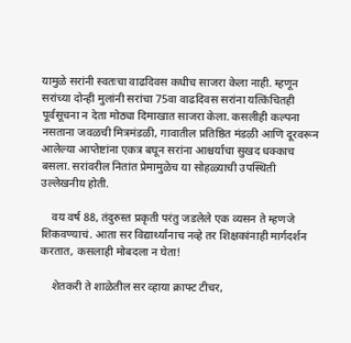यामुळे सरांनी स्वतःचा वाढदिवस कधीच साजरा केला नाही. म्हणून सरांच्या दोन्ही मुलांनी सरांचा 75वा वाढदिवस सरांना यत्किंचितही पूर्वसूचना न देता मोठ्या दिमाखात साजरा केला. कसलीही कल्पना नसताना जवळची मित्रमंडळी, गावातील प्रतिष्ठित मंडळी आणि दूरवरून आलेल्या आप्तेष्टांना एकत्र बघून सरांना आश्चर्याचा सुखद धक्काच बसला. सरांवरील नितांत प्रेमामुळेच या सोहळ्याची उपस्थिती उल्लेखनीय होती.

    वय वर्ष 88, तंदुरुस्त प्रकृती परंतु जडलेले एक व्यसन ते म्हणजे शिकवण्याचं. आता सर विद्यार्थ्यांनाच नव्हे तर शिक्षकांनाही मार्गदर्शन करतात, कसलाही मोबदला न घेता!

    शेतकरी ते शाळेतील सर व्हाया क्राफ्ट टीचर,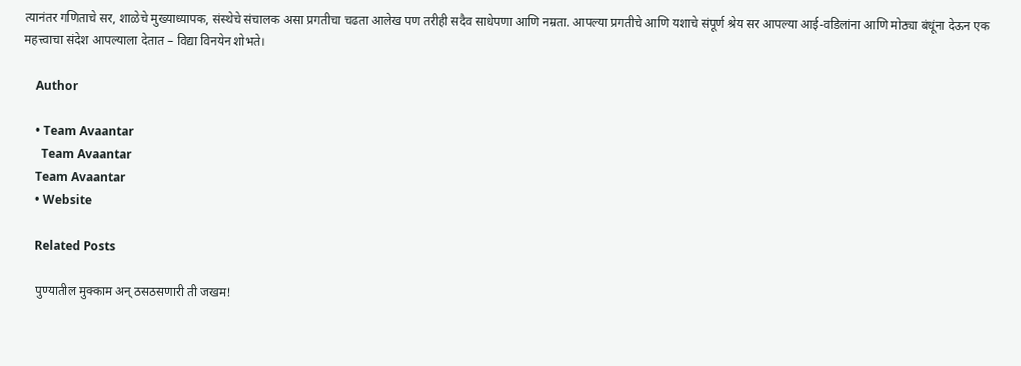त्यानंतर गणिताचे सर, शाळेचे मुख्याध्यापक, संस्थेचे संचालक असा प्रगतीचा चढता आलेख पण तरीही सदैव साधेपणा आणि नम्रता. आपल्या प्रगतीचे आणि यशाचे संपूर्ण श्रेय सर आपल्या आई-वडिलांना आणि मोठ्या बंधूंना देऊन एक महत्त्वाचा संदेश आपल्याला देतात – विद्या विनयेन शोभते।

    Author

    • Team Avaantar
      Team Avaantar
    Team Avaantar
    • Website

    Related Posts

    पुण्यातील मुक्काम अन् ठसठसणारी ती जखम!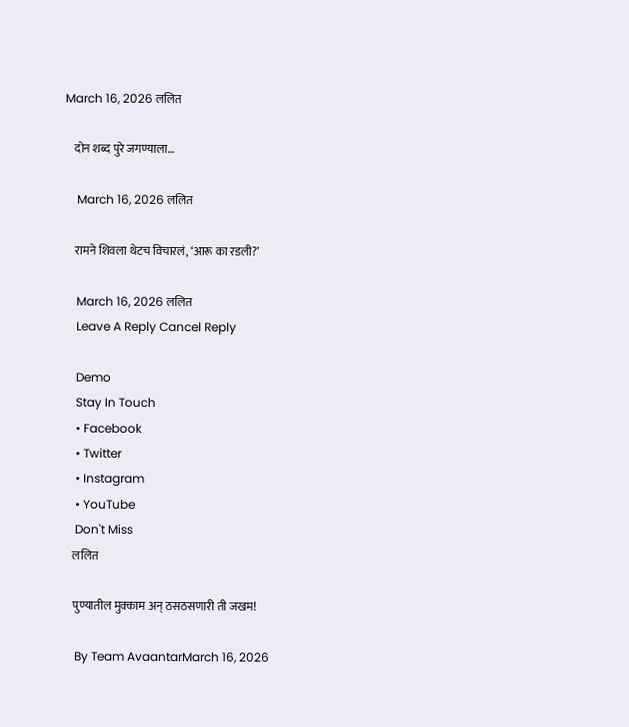March 16, 2026 ललित

    दोन शब्द पुरे जगण्याला…

    March 16, 2026 ललित

    रामने शिवला थेटच विचारलं, ‘आरू का रडली?’

    March 16, 2026 ललित
    Leave A Reply Cancel Reply

    Demo
    Stay In Touch
    • Facebook
    • Twitter
    • Instagram
    • YouTube
    Don't Miss
    ललित

    पुण्यातील मुक्काम अन् ठसठसणारी ती जखम!

    By Team AvaantarMarch 16, 2026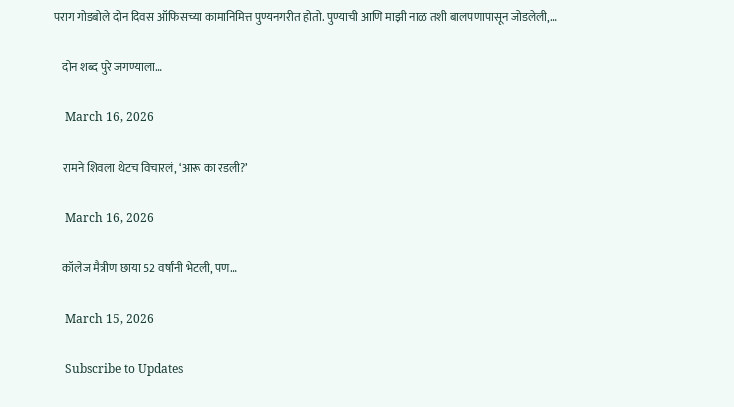पराग गोडबोले दोन दिवस ऑफिसच्या कामानिमित्त पुण्यनगरीत होतो. पुण्याची आणि माझी नाळ तशी बालपणापासून जोडलेली,…

    दोन शब्द पुरे जगण्याला…

    March 16, 2026

    रामने शिवला थेटच विचारलं, ‘आरू का रडली?’

    March 16, 2026

    कॉलेज मैत्रीण छाया 52 वर्षांनी भेटली, पण…

    March 15, 2026

    Subscribe to Updates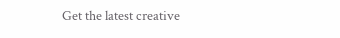Get the latest creative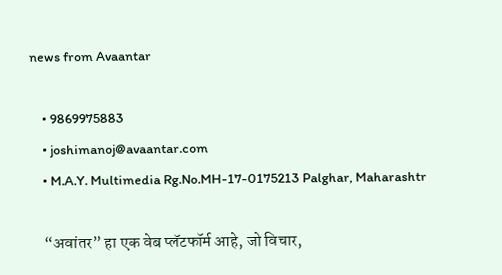news from Avaantar

    • 9869975883
    • joshimanoj@avaantar.com
    • M.A.Y. Multimedia Rg.No.MH-17-0175213 Palghar, Maharashtr

    “अवांतर” हा एक वेब प्लॅटफॉर्म आहे, जो विचार,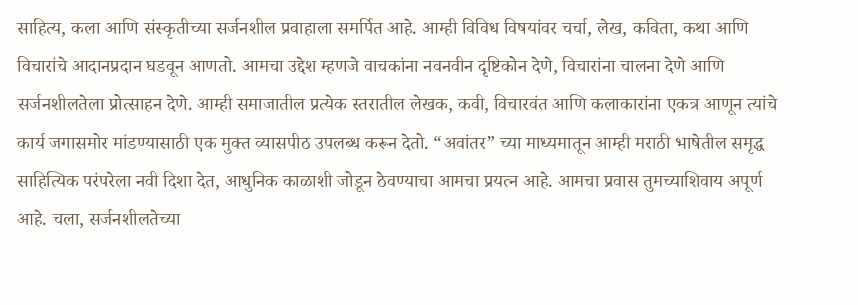साहित्य, कला आणि संस्कृतीच्या सर्जनशील प्रवाहाला समर्पित आहे. आम्ही विविध विषयांवर चर्चा, लेख, कविता, कथा आणि विचारांचे आदानप्रदान घडवून आणतो. आमचा उद्देश म्हणजे वाचकांना नवनवीन दृष्टिकोन देणे, विचारांना चालना देणे आणि सर्जनशीलतेला प्रोत्साहन देणे. आम्ही समाजातील प्रत्येक स्तरातील लेखक, कवी, विचारवंत आणि कलाकारांना एकत्र आणून त्यांचे कार्य जगासमोर मांडण्यासाठी एक मुक्त व्यासपीठ उपलब्ध करून देतो. “अवांतर” च्या माध्यमातून आम्ही मराठी भाषेतील समृद्ध साहित्यिक परंपरेला नवी दिशा देत, आधुनिक काळाशी जोडून ठेवण्याचा आमचा प्रयत्न आहे. आमचा प्रवास तुमच्याशिवाय अपूर्ण आहे. चला, सर्जनशीलतेच्या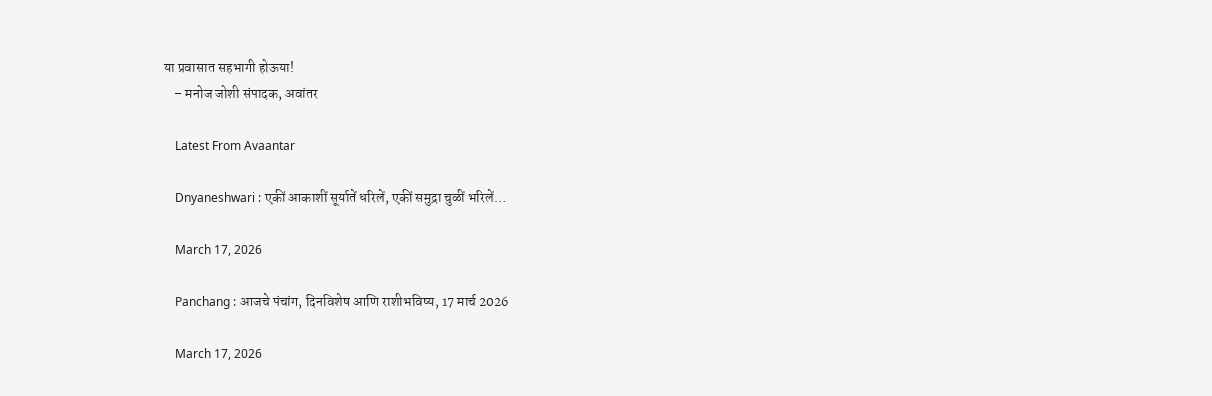या प्रवासात सहभागी होऊया!
    – मनोज जोशी संपादक, अवांतर

    Latest From Avaantar

    Dnyaneshwari : एकीं आकाशीं सूर्यातें धरिलें, एकीं समुद्रा चुळीं भरिलें…

    March 17, 2026

    Panchang : आजचे पंचांग, दिनविशेष आणि राशीभविष्य, 17 मार्च 2026

    March 17, 2026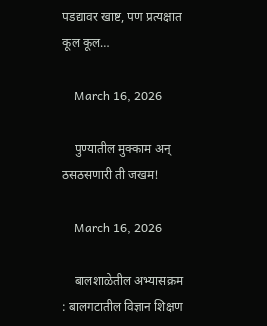पडद्यावर खाष्ट, पण प्रत्यक्षात कूल कूल…

    March 16, 2026

    पुण्यातील मुक्काम अन् ठसठसणारी ती जखम!

    March 16, 2026

    बालशाळेतील अभ्यासक्रम : बालगटातील विज्ञान शिक्षण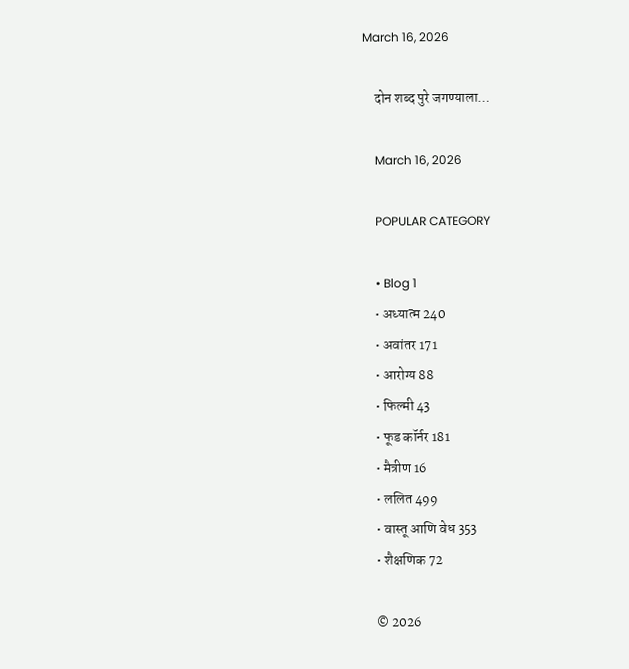March 16, 2026

    दोन शब्द पुरे जगण्याला…

    March 16, 2026

    POPULAR CATEGORY

    • Blog 1
    • अध्यात्म 240
    • अवांतर 171
    • आरोग्य 88
    • फिल्मी 43
    • फूड कॉर्नर 181
    • मैत्रीण 16
    • ललित 499
    • वास्तू आणि वेध 353
    • शैक्षणिक 72

    © 2026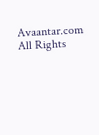Avaantar.com All Rights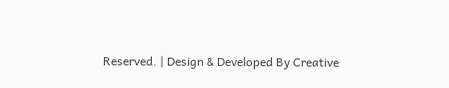Reserved. | Design & Developed By Creative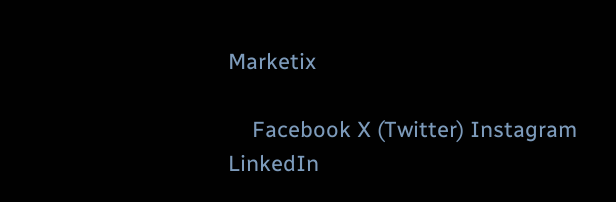Marketix

    Facebook X (Twitter) Instagram LinkedIn